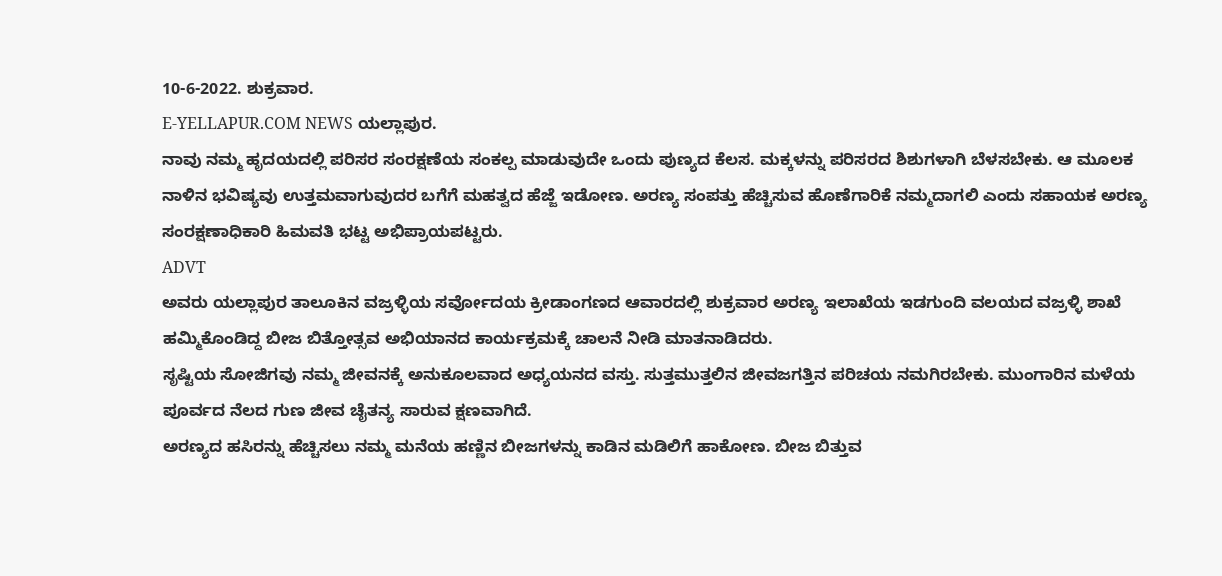10-6-2022. ಶುಕ್ರವಾರ.
E-YELLAPUR.COM NEWS ಯಲ್ಲಾಪುರ.
ನಾವು ನಮ್ಮ ಹೃದಯದಲ್ಲಿ ಪರಿಸರ ಸಂರಕ್ಷಣೆಯ ಸಂಕಲ್ಪ ಮಾಡುವುದೇ ಒಂದು ಪುಣ್ಯದ ಕೆಲಸ. ಮಕ್ಕಳನ್ನು ಪರಿಸರದ ಶಿಶುಗಳಾಗಿ ಬೆಳಸಬೇಕು. ಆ ಮೂಲಕ ನಾಳಿನ ಭವಿಷ್ಯವು ಉತ್ತಮವಾಗುವುದರ ಬಗೆಗೆ ಮಹತ್ವದ ಹೆಜ್ಜೆ ಇಡೋಣ. ಅರಣ್ಯ ಸಂಪತ್ತು ಹೆಚ್ಚಿಸುವ ಹೊಣೆಗಾರಿಕೆ ನಮ್ಮದಾಗಲಿ ಎಂದು ಸಹಾಯಕ ಅರಣ್ಯ ಸಂರಕ್ಷಣಾಧಿಕಾರಿ ಹಿಮವತಿ ಭಟ್ಟ ಅಭಿಪ್ರಾಯಪಟ್ಟರು.
ADVT
ಅವರು ಯಲ್ಲಾಪುರ ತಾಲೂಕಿನ ವಜ್ರಳ್ಳಿಯ ಸರ್ವೋದಯ ಕ್ರೀಡಾಂಗಣದ ಆವಾರದಲ್ಲಿ ಶುಕ್ರವಾರ ಅರಣ್ಯ ಇಲಾಖೆಯ ಇಡಗುಂದಿ ವಲಯದ ವಜ್ರಳ್ಳಿ ಶಾಖೆ ಹಮ್ಮಿಕೊಂಡಿದ್ದ ಬೀಜ ಬಿತ್ತೋತ್ಸವ ಅಭಿಯಾನದ ಕಾರ್ಯಕ್ರಮಕ್ಕೆ ಚಾಲನೆ ನೀಡಿ ಮಾತನಾಡಿದರು.
ಸೃಷ್ಟಿಯ ಸೋಜಿಗವು ನಮ್ಮ ಜೀವನಕ್ಕೆ ಅನುಕೂಲವಾದ ಅಧ್ಯಯನದ ವಸ್ತು. ಸುತ್ತಮುತ್ತಲಿನ ಜೀವಜಗತ್ತಿನ ಪರಿಚಯ ನಮಗಿರಬೇಕು. ಮುಂಗಾರಿನ ಮಳೆಯ ಪೂರ್ವದ ನೆಲದ ಗುಣ ಜೀವ ಚೈತನ್ಯ ಸಾರುವ ಕ್ಷಣವಾಗಿದೆ.
ಅರಣ್ಯದ ಹಸಿರನ್ನು ಹೆಚ್ಚಿಸಲು ನಮ್ಮ ಮನೆಯ ಹಣ್ಣಿನ ಬೀಜಗಳನ್ನು ಕಾಡಿನ ಮಡಿಲಿಗೆ ಹಾಕೋಣ. ಬೀಜ ಬಿತ್ತುವ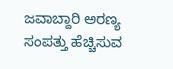ಜವಾಬ್ದಾರಿ ಅರಣ್ಯ ಸಂಪತ್ತು ಹೆಚ್ಚಿಸುವ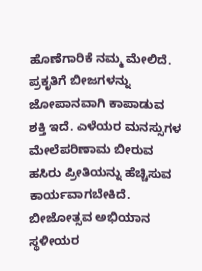ಹೊಣೆಗಾರಿಕೆ ನಮ್ಮ ಮೇಲಿದೆ.
ಪ್ರಕೃತಿಗೆ ಬೀಜಗಳನ್ನು ಜೋಪಾನವಾಗಿ ಕಾಪಾಡುವ ಶಕ್ತಿ ಇದೆ. ಎಳೆಯರ ಮನಸ್ಸುಗಳ ಮೇಲೆಪರಿಣಾಮ ಬೀರುವ ಹಸಿರು ಪ್ರೀತಿಯನ್ನು ಹೆಚ್ಚಿಸುವ ಕಾರ್ಯವಾಗಬೇಕಿದೆ. ಬೀಜೋತ್ಸವ ಅಭಿಯಾನ ಸ್ಥಳೀಯರ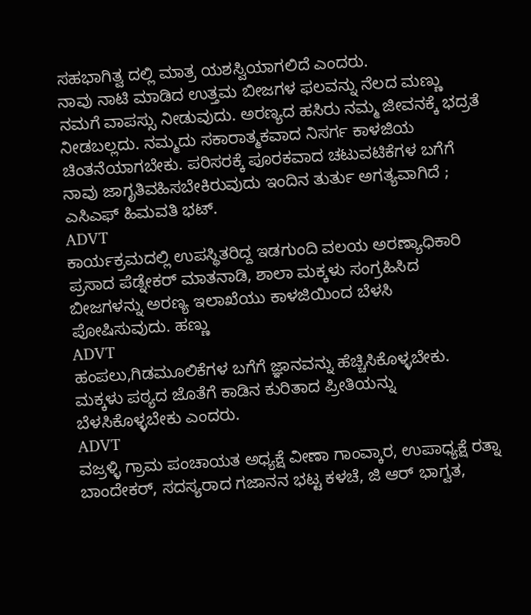ಸಹಭಾಗಿತ್ವ ದಲ್ಲಿ ಮಾತ್ರ ಯಶಸ್ವಿಯಾಗಲಿದೆ ಎಂದರು.
ನಾವು ನಾಟಿ ಮಾಡಿದ ಉತ್ತಮ ಬೀಜಗಳ ಫಲವನ್ನು ನೆಲದ ಮಣ್ಣು ನಮಗೆ ವಾಪಸ್ಸು ನೀಡುವುದು. ಅರಣ್ಯದ ಹಸಿರು ನಮ್ಮ ಜೀವನಕ್ಕೆ ಭದ್ರತೆ ನೀಡಬಲ್ಲದು. ನಮ್ಮದು ಸಕಾರಾತ್ಮಕವಾದ ನಿಸರ್ಗ ಕಾಳಜಿಯ ಚಿಂತನೆಯಾಗಬೇಕು. ಪರಿಸರಕ್ಕೆ ಪೂರಕವಾದ ಚಟುವಟಿಕೆಗಳ ಬಗೆಗೆ ನಾವು ಜಾಗೃತಿವಹಿಸಬೇಕಿರುವುದು ಇಂದಿನ ತುರ್ತು ಅಗತ್ಯವಾಗಿದೆ ; ಎಸಿಎಫ್ ಹಿಮವತಿ ಭಟ್.
ADVT
ಕಾರ್ಯಕ್ರಮದಲ್ಲಿ ಉಪಸ್ಥಿತರಿದ್ದ ಇಡಗುಂದಿ ವಲಯ ಅರಣ್ಯಾಧಿಕಾರಿ ಪ್ರಸಾದ ಪೆಡ್ನೇಕರ್ ಮಾತನಾಡಿ, ಶಾಲಾ ಮಕ್ಕಳು ಸಂಗ್ರಹಿಸಿದ ಬೀಜಗಳನ್ನು ಅರಣ್ಯ ಇಲಾಖೆಯು ಕಾಳಜಿಯಿಂದ ಬೆಳಸಿ ಪೋಷಿಸುವುದು. ಹಣ್ಣು
ADVT
ಹಂಪಲು,ಗಿಡಮೂಲಿಕೆಗಳ ಬಗೆಗೆ ಜ್ಞಾನವನ್ನು ಹೆಚ್ಚಿಸಿಕೊಳ್ಳಬೇಕು. ಮಕ್ಕಳು ಪಠ್ಯದ ಜೊತೆಗೆ ಕಾಡಿನ ಕುರಿತಾದ ಪ್ರೀತಿಯನ್ನು ಬೆಳಸಿಕೊಳ್ಳಬೇಕು ಎಂದರು.
ADVT
ವಜ್ರಳ್ಳಿ ಗ್ರಾಮ ಪಂಚಾಯತ ಅಧ್ಯಕ್ಷೆ ವೀಣಾ ಗಾಂವ್ಕಾರ, ಉಪಾಧ್ಯಕ್ಷೆ ರತ್ನಾ ಬಾಂದೇಕರ್, ಸದಸ್ಯರಾದ ಗಜಾನನ ಭಟ್ಟ ಕಳಚೆ, ಜಿ ಆರ್ ಭಾಗ್ವತ,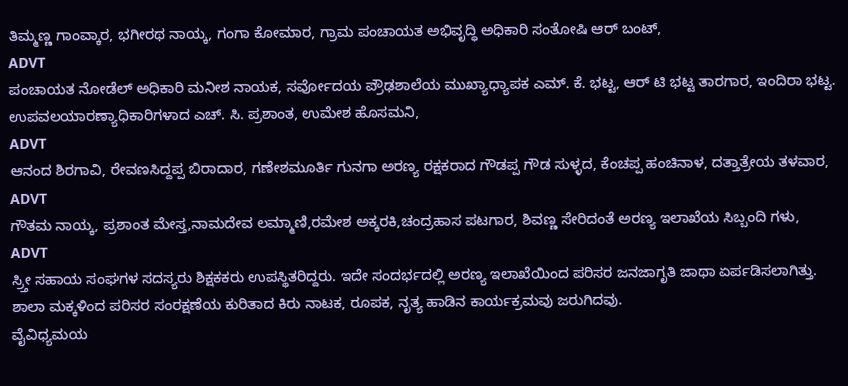ತಿಮ್ಮಣ್ಣ ಗಾಂವ್ಕಾರ, ಭಗೀರಥ ನಾಯ್ಕ, ಗಂಗಾ ಕೋಮಾರ, ಗ್ರಾಮ ಪಂಚಾಯತ ಅಭಿವೃದ್ಧಿ ಅಧಿಕಾರಿ ಸಂತೋಷಿ ಆರ್ ಬಂಟ್,
ADVT
ಪಂಚಾಯತ ನೋಡೆಲ್ ಅಧಿಕಾರಿ ಮನೀಶ ನಾಯಕ, ಸರ್ವೋದಯ ಪ್ರೌಢಶಾಲೆಯ ಮುಖ್ಯಾಧ್ಯಾಪಕ ಎಮ್. ಕೆ. ಭಟ್ಟ, ಆರ್ ಟಿ ಭಟ್ಟ ತಾರಗಾರ, ಇಂದಿರಾ ಭಟ್ಟ. ಉಪವಲಯಾರಣ್ಯಾಧಿಕಾರಿಗಳಾದ ಎಚ್. ಸಿ. ಪ್ರಶಾಂತ, ಉಮೇಶ ಹೊಸಮನಿ,
ADVT
ಆನಂದ ಶಿರಗಾವಿ, ರೇವಣಸಿದ್ದಪ್ಪ ಬಿರಾದಾರ, ಗಣೇಶಮೂರ್ತಿ ಗುನಗಾ ಅರಣ್ಯ ರಕ್ಷಕರಾದ ಗೌಡಪ್ಪ ಗೌಡ ಸುಳ್ಳದ, ಕೆಂಚಪ್ಪ ಹಂಚಿನಾಳ, ದತ್ತಾತ್ರೇಯ ತಳವಾರ,
ADVT
ಗೌತಮ ನಾಯ್ಕ, ಪ್ರಶಾಂತ ಮೇಸ್ತ,ನಾಮದೇವ ಲಮ್ಮಾಣಿ,ರಮೇಶ ಅಕ್ಕರಕಿ,ಚಂದ್ರಹಾಸ ಪಟಗಾರ, ಶಿವಣ್ಣ ಸೇರಿದಂತೆ ಅರಣ್ಯ ಇಲಾಖೆಯ ಸಿಬ್ಬಂದಿ ಗಳು,
ADVT
ಸ್ರ್ತೀ ಸಹಾಯ ಸಂಘಗಳ ಸದಸ್ಯರು ಶಿಕ್ಷಕಕರು ಉಪಸ್ಥಿತರಿದ್ದರು. ಇದೇ ಸಂದರ್ಭದಲ್ಲಿ ಅರಣ್ಯ ಇಲಾಖೆಯಿಂದ ಪರಿಸರ ಜನಜಾಗೃತಿ ಜಾಥಾ ಏರ್ಪಡಿಸಲಾಗಿತ್ತು. ಶಾಲಾ ಮಕ್ಕಳಿಂದ ಪರಿಸರ ಸಂರಕ್ಷಣೆಯ ಕುರಿತಾದ ಕಿರು ನಾಟಕ, ರೂಪಕ, ನೃತ್ಯ ಹಾಡಿನ ಕಾರ್ಯಕ್ರಮವು ಜರುಗಿದವು.
ವೈವಿಧ್ಯಮಯ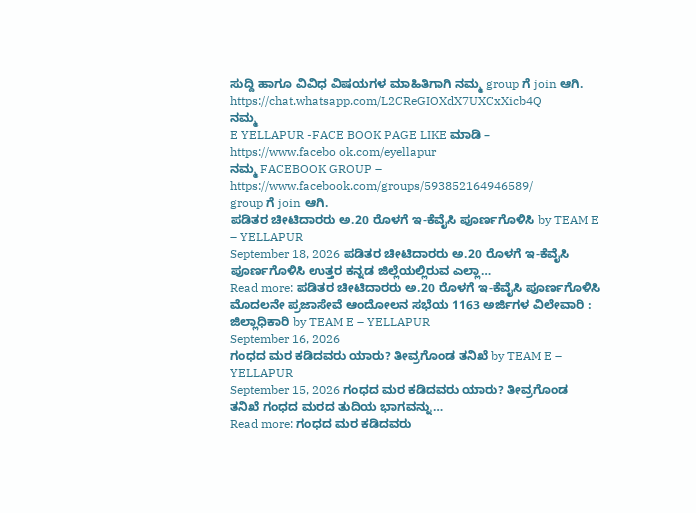ಸುದ್ದಿ ಹಾಗೂ ವಿವಿಧ ವಿಷಯಗಳ ಮಾಹಿತಿಗಾಗಿ ನಮ್ಮ group ಗೆ join ಆಗಿ. https://chat.whatsapp.com/L2CReGIOXdX7UXCxXicb4Q
ನಮ್ಮ
E YELLAPUR -FACE BOOK PAGE LIKE ಮಾಡಿ – https://www.facebo ok.com/eyellapur
ನಮ್ಮ FACEBOOK GROUP – https://www.facebook.com/groups/593852164946589/
group ಗೆ join ಆಗಿ.
ಪಡಿತರ ಚೀಟಿದಾರರು ಅ.20 ರೊಳಗೆ ಇ-ಕೆವೈಸಿ ಪೂರ್ಣಗೊಳಿಸಿ by TEAM E – YELLAPUR
September 18, 2026 ಪಡಿತರ ಚೀಟಿದಾರರು ಅ.20 ರೊಳಗೆ ಇ-ಕೆವೈಸಿ ಪೂರ್ಣಗೊಳಿಸಿ ಉತ್ತರ ಕನ್ನಡ ಜಿಲ್ಲೆಯಲ್ಲಿರುವ ಎಲ್ಲಾ…
Read more: ಪಡಿತರ ಚೀಟಿದಾರರು ಅ.20 ರೊಳಗೆ ಇ-ಕೆವೈಸಿ ಪೂರ್ಣಗೊಳಿಸಿ
ಮೊದಲನೇ ಪ್ರಜಾಸೇವೆ ಆಂದೋಲನ ಸಭೆಯ 1163 ಅರ್ಜಿಗಳ ವಿಲೇವಾರಿ : ಜಿಲ್ಲಾಧಿಕಾರಿ by TEAM E – YELLAPUR
September 16, 2026
ಗಂಧದ ಮರ ಕಡಿದವರು ಯಾರು? ತೀವ್ರಗೊಂಡ ತನಿಖೆ by TEAM E – YELLAPUR
September 15, 2026 ಗಂಧದ ಮರ ಕಡಿದವರು ಯಾರು? ತೀವ್ರಗೊಂಡ ತನಿಖೆ ಗಂಧದ ಮರದ ತುದಿಯ ಭಾಗವನ್ನು…
Read more: ಗಂಧದ ಮರ ಕಡಿದವರು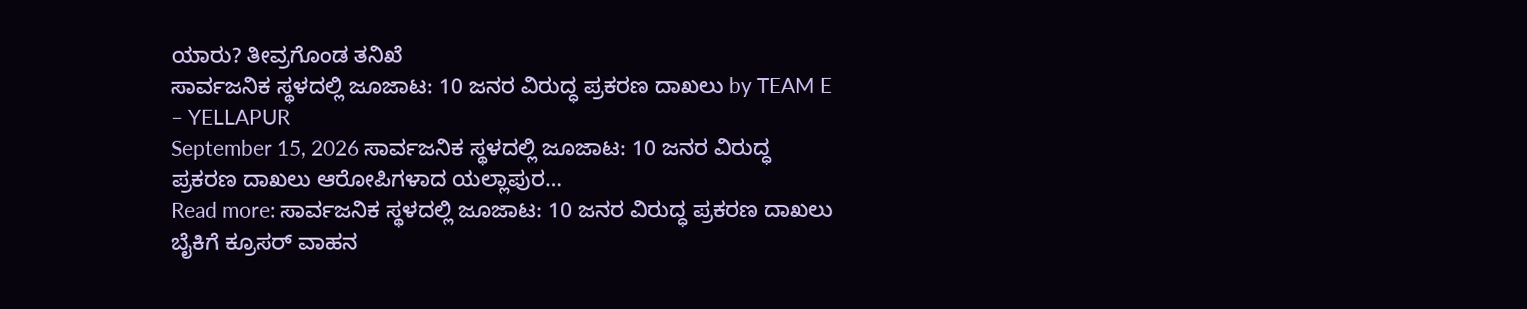ಯಾರು? ತೀವ್ರಗೊಂಡ ತನಿಖೆ
ಸಾರ್ವಜನಿಕ ಸ್ಥಳದಲ್ಲಿ ಜೂಜಾಟ: 10 ಜನರ ವಿರುದ್ಧ ಪ್ರಕರಣ ದಾಖಲು by TEAM E – YELLAPUR
September 15, 2026 ಸಾರ್ವಜನಿಕ ಸ್ಥಳದಲ್ಲಿ ಜೂಜಾಟ: 10 ಜನರ ವಿರುದ್ಧ ಪ್ರಕರಣ ದಾಖಲು ಆರೋಪಿಗಳಾದ ಯಲ್ಲಾಪುರ…
Read more: ಸಾರ್ವಜನಿಕ ಸ್ಥಳದಲ್ಲಿ ಜೂಜಾಟ: 10 ಜನರ ವಿರುದ್ಧ ಪ್ರಕರಣ ದಾಖಲು
ಬೈಕಿಗೆ ಕ್ರೂಸರ್ ವಾಹನ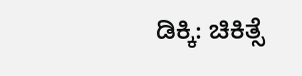ಡಿಕ್ಕಿ: ಚಿಕಿತ್ಸೆ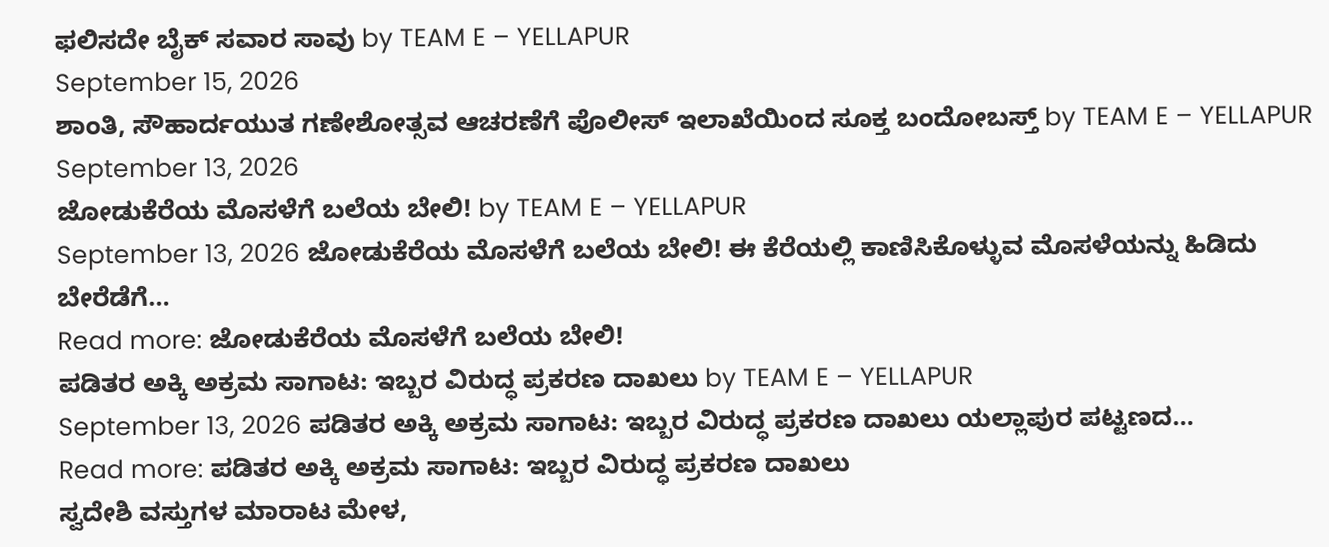ಫಲಿಸದೇ ಬೈಕ್ ಸವಾರ ಸಾವು by TEAM E – YELLAPUR
September 15, 2026
ಶಾಂತಿ, ಸೌಹಾರ್ದಯುತ ಗಣೇಶೋತ್ಸವ ಆಚರಣೆಗೆ ಪೊಲೀಸ್ ಇಲಾಖೆಯಿಂದ ಸೂಕ್ತ ಬಂದೋಬಸ್ತ್ by TEAM E – YELLAPUR
September 13, 2026
ಜೋಡುಕೆರೆಯ ಮೊಸಳೆಗೆ ಬಲೆಯ ಬೇಲಿ! by TEAM E – YELLAPUR
September 13, 2026 ಜೋಡುಕೆರೆಯ ಮೊಸಳೆಗೆ ಬಲೆಯ ಬೇಲಿ! ಈ ಕೆರೆಯಲ್ಲಿ ಕಾಣಿಸಿಕೊಳ್ಳುವ ಮೊಸಳೆಯನ್ನು ಹಿಡಿದು ಬೇರೆಡೆಗೆ…
Read more: ಜೋಡುಕೆರೆಯ ಮೊಸಳೆಗೆ ಬಲೆಯ ಬೇಲಿ!
ಪಡಿತರ ಅಕ್ಕಿ ಅಕ್ರಮ ಸಾಗಾಟ: ಇಬ್ಬರ ವಿರುದ್ಧ ಪ್ರಕರಣ ದಾಖಲು by TEAM E – YELLAPUR
September 13, 2026 ಪಡಿತರ ಅಕ್ಕಿ ಅಕ್ರಮ ಸಾಗಾಟ: ಇಬ್ಬರ ವಿರುದ್ಧ ಪ್ರಕರಣ ದಾಖಲು ಯಲ್ಲಾಪುರ ಪಟ್ಟಣದ…
Read more: ಪಡಿತರ ಅಕ್ಕಿ ಅಕ್ರಮ ಸಾಗಾಟ: ಇಬ್ಬರ ವಿರುದ್ಧ ಪ್ರಕರಣ ದಾಖಲು
ಸ್ವದೇಶಿ ವಸ್ತುಗಳ ಮಾರಾಟ ಮೇಳ,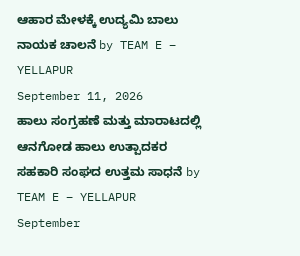ಆಹಾರ ಮೇಳಕ್ಕೆ ಉದ್ಯಮಿ ಬಾಲು ನಾಯಕ ಚಾಲನೆ by TEAM E – YELLAPUR
September 11, 2026
ಹಾಲು ಸಂಗ್ರಹಣೆ ಮತ್ತು ಮಾರಾಟದಲ್ಲಿ ಆನಗೋಡ ಹಾಲು ಉತ್ಪಾದಕರ ಸಹಕಾರಿ ಸಂಘದ ಉತ್ತಮ ಸಾಧನೆ by TEAM E – YELLAPUR
September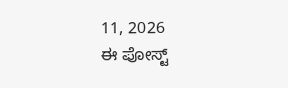11, 2026
ಈ ಪೋಸ್ಟ್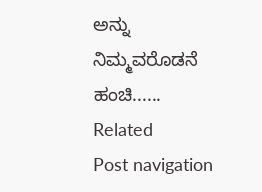ಅನ್ನು ನಿಮ್ಮವರೊಡನೆ ಹಂಚಿ......
Related
Post navigation